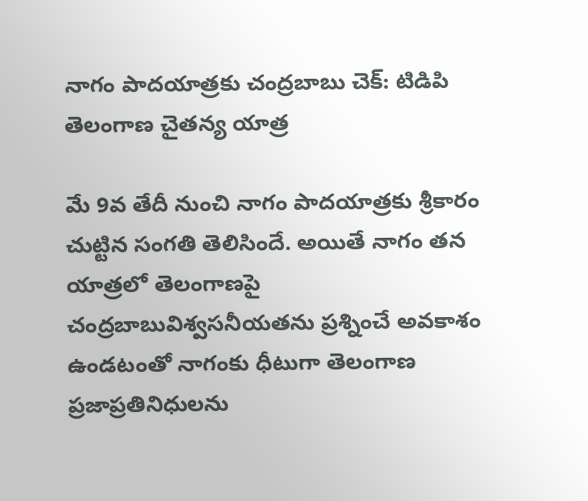నాగం పాదయాత్రకు చంద్రబాబు చెక్: టిడిపి తెలంగాణ చైతన్య యాత్ర

మే 9వ తేదీ నుంచి నాగం పాదయాత్రకు శ్రీకారం చుట్టిన సంగతి తెలిసిందే. అయితే నాగం తన యాత్రలో తెలంగాణపై చంద్రబాబువిశ్వసనీయతను ప్రశ్నించే అవకాశం ఉండటంతో నాగంకు ధీటుగా తెలంగాణ ప్రజాప్రతినిధులను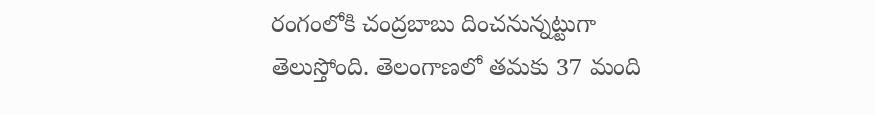రంగంలోకి చంద్రబాబు దించనున్నట్టుగా తెలుస్తోంది. తెలంగాణలో తమకు 37 మంది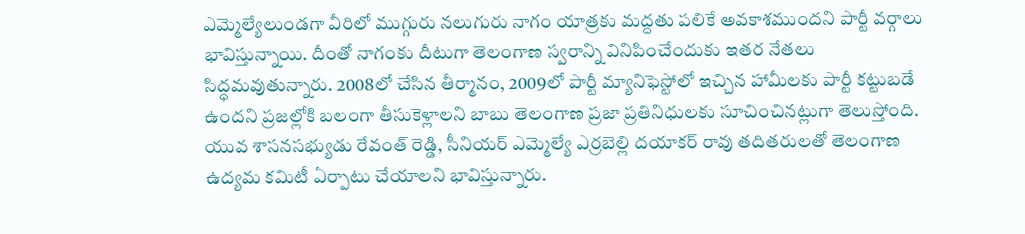ఎమ్మెల్యేలుండగా వీరిలో ముగ్గురు నలుగురు నాగం యాత్రకు మద్దతు పలికే అవకాశముందని పార్టీ వర్గాలు భావిస్తున్నాయి. దీంతో నాగంకు దీటుగా తెలంగాణ స్వరాన్ని వినిపించేందుకు ఇతర నేతలు సిద్ధమవుతున్నారు. 2008లో చేసిన తీర్మానం, 2009లో పార్టీ మ్యానిఫెస్టోలో ఇచ్చిన హామీలకు పార్టీ కట్టుబడే ఉందని ప్రజల్లోకి బలంగా తీసుకెళ్లాలని బాబు తెలంగాణ ప్రజా ప్రతినిధులకు సూచించినట్లుగా తెలుస్తోంది.
యువ శాసనసభ్యుడు రేవంత్ రెడ్డి, సీనియర్ ఎమ్మెల్యే ఎర్రబెల్లి దయాకర్ రావు తదితరులతో తెలంగాణ ఉద్యమ కమిటీ ఏర్పాటు చేయాలని భావిస్తున్నారు.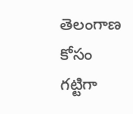తెలంగాణ కోసం గట్టిగా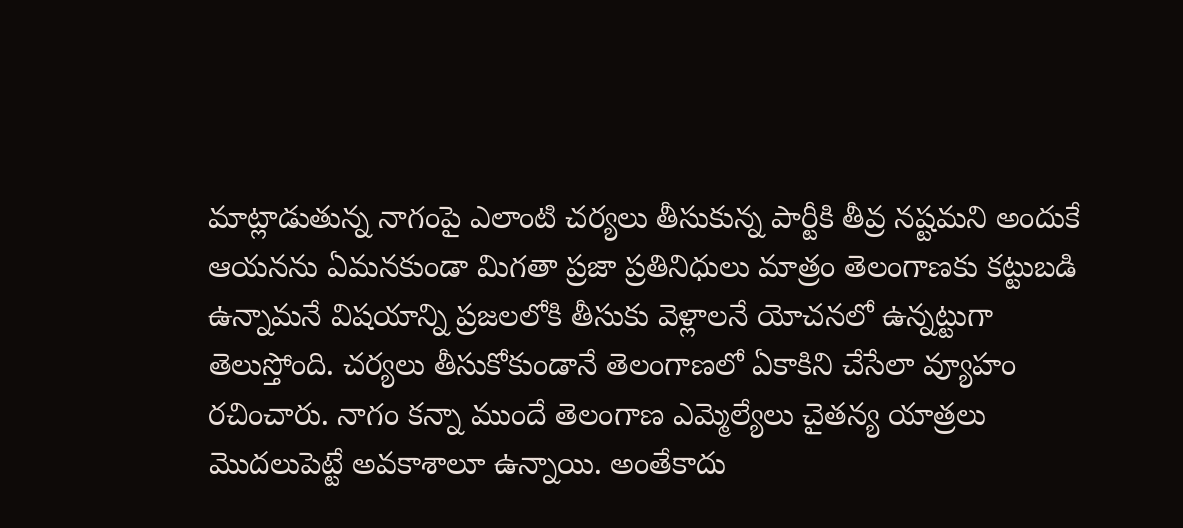మాట్లాడుతున్న నాగంపై ఎలాంటి చర్యలు తీసుకున్న పార్టీకి తీవ్ర నష్టమని అందుకే ఆయనను ఏమనకుండా మిగతా ప్రజా ప్రతినిధులు మాత్రం తెలంగాణకు కట్టుబడి ఉన్నామనే విషయాన్ని ప్రజలలోకి తీసుకు వెళ్లాలనే యోచనలో ఉన్నట్టుగా తెలుస్తోంది. చర్యలు తీసుకోకుండానే తెలంగాణలో ఏకాకిని చేసేలా వ్యూహం రచించారు. నాగం కన్నా ముందే తెలంగాణ ఎమ్మెల్యేలు చైతన్య యాత్రలు మొదలుపెట్టే అవకాశాలూ ఉన్నాయి. అంతేకాదు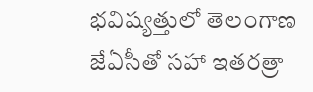భవిష్యత్తులో తెలంగాణ జేఏసీతో సహా ఇతరత్రా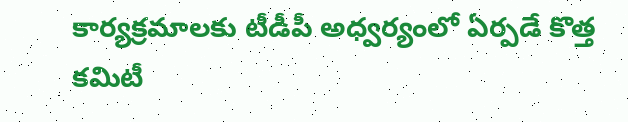కార్యక్రమాలకు టీడీపీ అధ్వర్యంలో ఏర్పడే కొత్త కమిటీ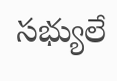సభ్యులే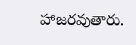హాజరవుతారు.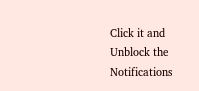Click it and Unblock the Notifications